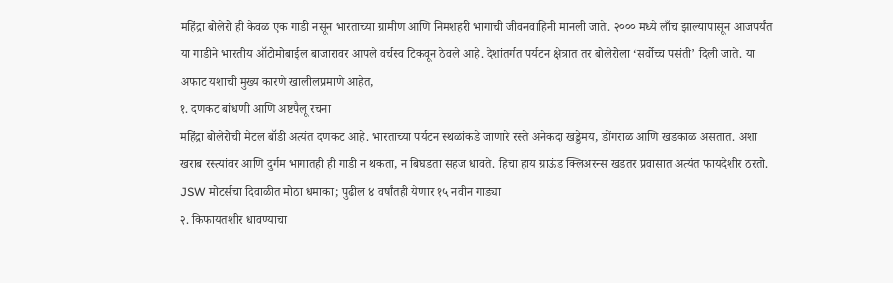महिंद्रा बोलेरो ही केवळ एक गाडी नसून भारताच्या ग्रामीण आणि निमशहरी भागाची जीवनवाहिनी मानली जाते. २००० मध्ये लाँच झाल्यापासून आजपर्यंत या गाडीने भारतीय ऑटोमोबाईल बाजारावर आपले वर्चस्व टिकवून ठेवले आहे. देशांतर्गत पर्यटन क्षेत्रात तर बोलेरोला ‘सर्वोच्च पसंती’ दिली जाते. या अफाट यशाची मुख्य कारणे खालीलप्रमाणे आहेत,
१. दणकट बांधणी आणि अष्टपैलू रचना
महिंद्रा बोलेरोची मेटल बॉडी अत्यंत दणकट आहे. भारताच्या पर्यटन स्थळांकडे जाणारे रस्ते अनेकदा खड्डेमय, डोंगराळ आणि खडकाळ असतात. अशा खराब रस्त्यांवर आणि दुर्गम भागातही ही गाडी न थकता, न बिघडता सहज धावते. हिचा हाय ग्राऊंड क्लिअरन्स खडतर प्रवासात अत्यंत फायदेशीर ठरतो.
JSW मोटर्सचा दिवाळीत मोठा धमाका; पुढील ४ वर्षांतही येणार १५ नवीन गाड्या
२. किफायतशीर धावण्याचा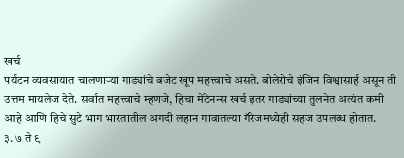खर्च
पर्यटन व्यवसायात चालणाऱ्या गाड्यांचे बजेट खूप महत्त्वाचे असते. बोलेरोचे इंजिन विश्वासार्ह असून ती उत्तम मायलेज देते. सर्वात महत्त्वाचे म्हणजे, हिचा मेंटेनन्स खर्च इतर गाड्यांच्या तुलनेत अत्यंत कमी आहे आणि हिचे सुटे भाग भारतातील अगदी लहान गावातल्या गॅरेजमध्येही सहज उपलब्ध होतात.
३. ७ ते ९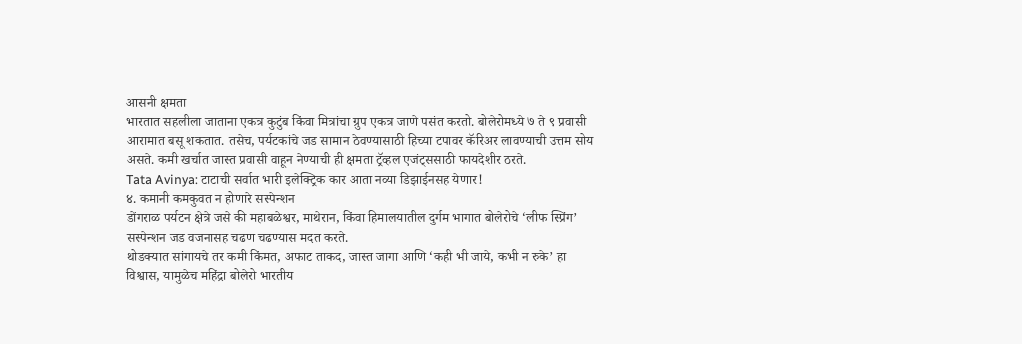आसनी क्षमता
भारतात सहलीला जाताना एकत्र कुटुंब किंवा मित्रांचा ग्रुप एकत्र जाणे पसंत करतो. बोलेरोमध्ये ७ ते ९ प्रवासी आरामात बसू शकतात. तसेच, पर्यटकांचे जड सामान ठेवण्यासाठी हिच्या टपावर कॅरिअर लावण्याची उत्तम सोय असते. कमी खर्चात जास्त प्रवासी वाहून नेण्याची ही क्षमता ट्रॅव्हल एजंट्ससाठी फायदेशीर ठरते.
Tata Avinya: टाटाची सर्वात भारी इलेक्ट्रिक कार आता नव्या डिझाईनसह येणार!
४. कमानी कमकुवत न होणारे सस्पेन्शन
डोंगराळ पर्यटन क्षेत्रे जसे की महाबळेश्वर, माथेरान, किंवा हिमालयातील दुर्गम भागात बोलेरोचे ‘लीफ स्प्रिंग’ सस्पेन्शन जड वजनासह चढण चढण्यास मदत करते.
थोडक्यात सांगायचे तर कमी किंमत, अफाट ताकद, जास्त जागा आणि ‘कही भी जाये, कभी न रुके’ हा विश्वास, यामुळेच महिंद्रा बोलेरो भारतीय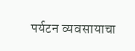पर्यटन व्यवसायाचा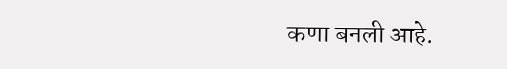कणा बनली आहे.